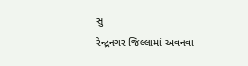સુ
રેન્દ્રનગર જિલ્લામાં અવનવા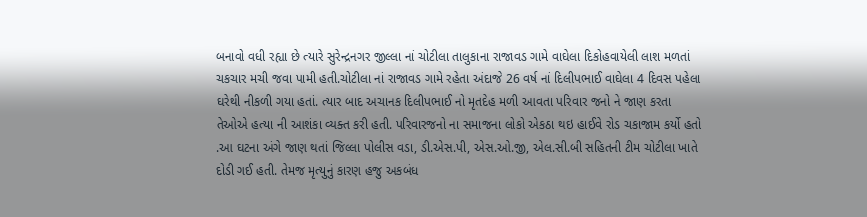બનાવો વધી રહ્યા છે ત્યારે સુરેન્દ્રનગર જીલ્લા નાં ચોટીલા તાલુકાના રાજાવડ ગામે વાઘેલા દિકોહવાયેલી લાશ મળતાં ચકચાર મચી જવા પામી હતી.ચોટીલા નાં રાજાવડ ગામે રહેતા અંદાજે 26 વર્ષ નાં દિલીપભાઈ વાઘેલા 4 દિવસ પહેલા ઘરેથી નીકળી ગયા હતાં. ત્યાર બાદ અચાનક દિલીપભાઈ નો મૃતદેહ મળી આવતા પરિવાર જનો ને જાણ કરતા તેઓએ હત્યા ની આશંકા વ્યક્ત કરી હતી. પરિવારજનો ના સમાજના લોકો એકઠા થઇ હાઈવે રોડ ચકાજામ કર્યો હતો .આ ઘટના અંગે જાણ થતાં જિલ્લા પોલીસ વડા, ડી.એસ.પી, એસ.ઓ.જી, એલ.સી.બી સહિતની ટીમ ચોટીલા ખાતે દોડી ગઈ હતી. તેમજ મૃત્યુનું કારણ હજુ અકબંધ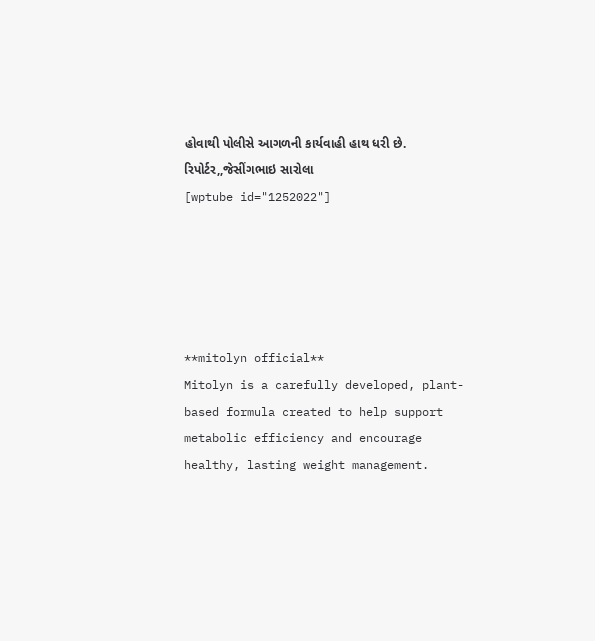હોવાથી પોલીસે આગળની કાર્યવાહી હાથ ધરી છે.
રિપોર્ટર,,જેસીંગભાઇ સારોલા
[wptube id="1252022"]





**mitolyn official**
Mitolyn is a carefully developed, plant-based formula created to help support metabolic efficiency and encourage healthy, lasting weight management.